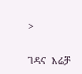>

ገዳና  እሬቻ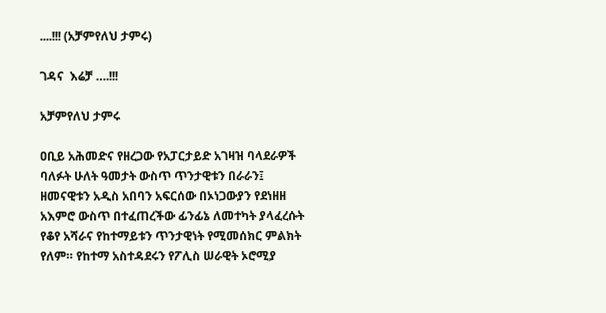....!!! (አቻምየለህ ታምሩ)

ገዳና  እሬቻ ….!!!

አቻምየለህ ታምሩ

ዐቢይ አሕመድና የዘረጋው የአፓርታይድ አገዛዝ ባላደራዎች ባለፉት ሁለት ዓመታት ውስጥ ጥንታዊቱን በራራን፤ ዘመናዊቱን አዲስ አበባን አፍርሰው በኦነጋውያን የደነዘዘ አእምሮ ውስጥ በተፈጠረችው ፊንፊኔ ለመተካት ያላፈረሱት የቆየ አሻራና የከተማይቱን ጥንታዊነት የሚመሰክር ምልክት የለም። የከተማ አስተዳደሩን የፖሊስ ሠራዊት ኦሮሚያ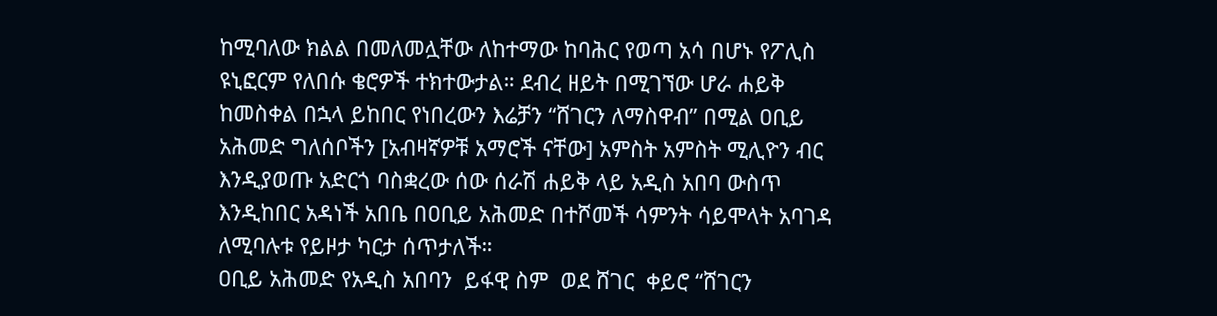ከሚባለው ክልል በመለመሏቸው ለከተማው ከባሕር የወጣ አሳ በሆኑ የፖሊስ ዩኒፎርም የለበሱ ቄሮዎች ተክተውታል። ደብረ ዘይት በሚገኘው ሆራ ሐይቅ ከመስቀል በኋላ ይከበር የነበረውን እሬቻን “ሸገርን ለማስዋብ” በሚል ዐቢይ አሕመድ ግለሰቦችን [አብዛኛዎቹ አማሮች ናቸው] አምስት አምስት ሚሊዮን ብር እንዲያወጡ አድርጎ ባስቋረው ሰው ሰራሽ ሐይቅ ላይ አዲስ አበባ ውስጥ  እንዲከበር አዳነች አበቤ በዐቢይ አሕመድ በተሾመች ሳምንት ሳይሞላት አባገዳ ለሚባሉቱ የይዞታ ካርታ ሰጥታለች።
ዐቢይ አሕመድ የአዲስ አበባን  ይፋዊ ስም  ወደ ሸገር  ቀይሮ “ሸገርን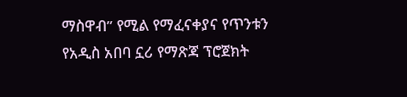ማስዋብ” የሚል የማፈናቀያና የጥንቱን የአዲስ አበባ ኗሪ የማጽጃ ፕሮጀክት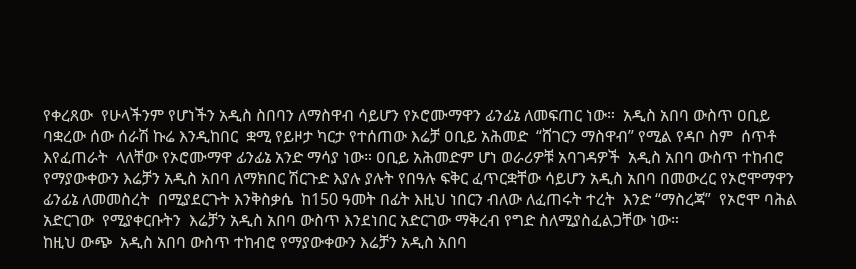የቀረጸው  የሁላችንም የሆነችን አዲስ ስበባን ለማስዋብ ሳይሆን የኦሮሙማዋን ፊንፊኔ ለመፍጠር ነው።  አዲስ አበባ ውስጥ ዐቢይ ባቋረው ሰው ሰራሽ ኩሬ እንዲከበር  ቋሚ የይዞታ ካርታ የተሰጠው እሬቻ ዐቢይ አሕመድ  “ሸገርን ማስዋብ” የሚል የዳቦ ስም  ሰጥቶ እየፈጠራት  ላለቸው የኦሮሙማዋ ፊንፊኔ አንድ ማሳያ ነው። ዐቢይ አሕመድም ሆነ ወራሪዎቹ አባገዳዎች  አዲስ አበባ ውስጥ ተከብሮ የማያውቀውን እሬቻን አዲስ አበባ ለማክበር ሽርጉድ እያሉ ያሉት የበዓሉ ፍቅር ፈጥርቋቸው ሳይሆን አዲስ አበባ በመውረር የኦሮሞማዋን  ፊንፊኔ ለመመስረት  በሚያደርጉት እንቅስቃሴ  ከ150 ዓመት በፊት እዚህ ነበርን ብለው ለፈጠሩት ተረት  እንድ “ማስረጃ”  የኦሮሞ ባሕል  አድርገው  የሚያቀርቡትን  እሬቻን አዲስ አበባ ውስጥ እንደነበር አድርገው ማቅረብ የግድ ስለሚያስፈልጋቸው ነው።
ከዚህ ውጭ  አዲስ አበባ ውስጥ ተከብሮ የማያውቀውን እሬቻን አዲስ አበባ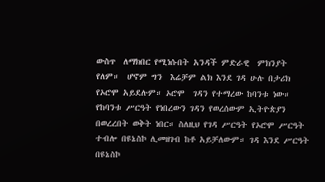ውስጥ  ለማክበር የሚነሱበት አንዳች ምድራዊ  ምክንያት የለም።  ሆኖም ግን  እሬቻም ልክ እንደ ገዳ ሁሉ በታሪክ የኦሮሞ አይደሉም። ኦሮሞ  ገዳን የተማረው ከባንቱ ነው። የከባንቱ ሥርዓት የነበረውን ገዳን የወረሰውም ኢትዮጵያን በወረረበት ወቅት ነበር። ስለዚህ የገዳ ሥርዓት የኦሮሞ ሥርዓት ተብሎ በዩኔስኮ ሊመዘገብ ከቶ አይቻለውም። ገዳ እንደ ሥርዓት በዩኔስኮ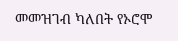መመዝገብ ካለበት የኦሮሞ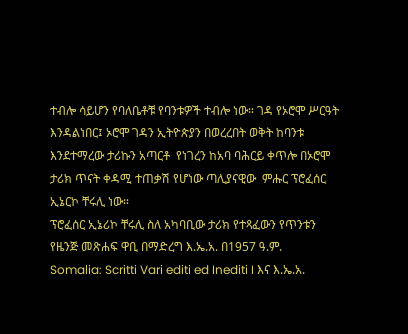ተብሎ ሳይሆን የባለቤቶቹ የባንቱዎች ተብሎ ነው። ገዳ የኦሮሞ ሥርዓት እንዳልነበር፤ ኦሮሞ ገዳን ኢትዮጵያን በወረረበት ወቅት ከባንቱ እንደተማረው ታሪኩን አጣርቶ  የነገረን ከአባ ባሕርይ ቀጥሎ በኦሮሞ ታሪክ ጥናት ቀዳሚ ተጠቃሽ የሆነው ጣሊያናዊው  ምሑር ፕሮፈሰር ኢኔርኮ ቸሩሊ ነው።
ፕሮፈሰር ኢኔሪኮ ቸሩሊ ስለ አካባቢው ታሪክ የተጻፈውን የጥንቱን የዜንጅ መጽሐፍ ዋቢ በማድረግ እ.ኤ.አ. በ1957 ዓ.ም.  Somalia: Scritti Vari editi ed Inediti I እና እ.ኤ.አ.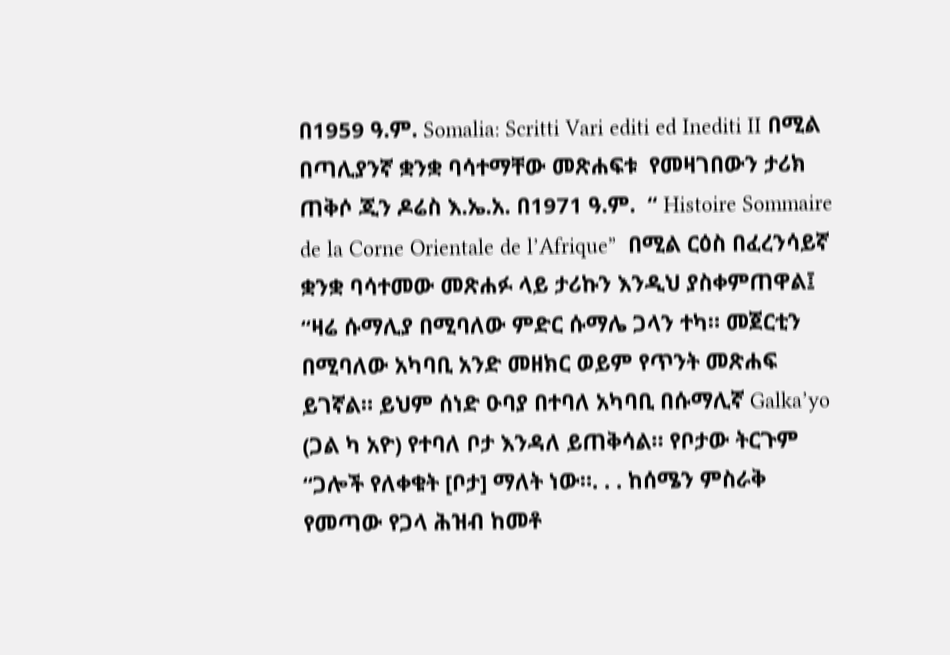በ1959 ዓ.ም. Somalia: Scritti Vari editi ed Inediti II በሚል በጣሊያንኛ ቋንቋ ባሳተማቸው መጽሐፍቱ  የመዛገበውን ታሪክ ጠቅሶ ጂን ዶሬስ እ.ኤ.አ. በ1971 ዓ.ም.  “ Histoire Sommaire de la Corne Orientale de l’Afrique”  በሚል ርዕስ በፈረንሳይኛ ቋንቋ ባሳተመው መጽሐፉ ላይ ታሪኩን እንዲህ ያስቀምጠዋል፤
“ዛሬ ሱማሊያ በሚባለው ምድር ሱማሌ ጋላን ተካ። መጀርቲን በሚባለው አካባቢ አንድ መዘክር ወይም የጥንት መጽሐፍ ይገኛል። ይህም ሰነድ ዑባያ በተባለ አካባቢ በሱማሊኛ Galka’yo (ጋል ካ አዮ) የተባለ ቦታ እንዳለ ይጠቅሳል። የቦታው ትርጉም “ጋሎች የለቀቁት [ቦታ] ማለት ነው።. . . ከሰሜን ምስራቅ የመጣው የጋላ ሕዝብ ከመቶ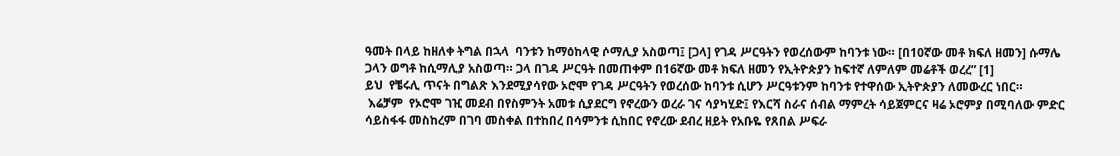ዓመት በላይ ከዘለቀ ትግል በኋላ  ባንቱን ከማዕከላዊ ሶማሊያ አስወጣ፤ [ጋላ] የገዳ ሥርዓትን የወረሰውም ከባንቱ ነው። [በ10ኛው መቶ ክፍለ ዘመን] ሱማሌ ጋላን ወግቶ ከሲማሊያ አስወጣ። ጋላ በገዳ ሥርዓት በመጠቀም በ16ኛው መቶ ክፍለ ዘመን የኢትዮጵያን ከፍተኛ ለምለም መሬቶች ወረረ” [1]
ይህ  የቼሩሊ ጥናት በግልጽ እንደሚያሳየው ኦሮሞ የገዳ ሥርዓትን የወረሰው ከባንቱ ሲሆን ሥርዓቱንም ከባንቱ የተዋሰው ኢትዮጵያን ለመውረር ነበር።
 እሬቻም  የኦሮሞ ገዢ መደብ በየስምንት አመቱ ሲያደርግ የኖረውን ወረራ ገና ሳያካሂድ፤ የእርሻ ስራና ሰብል ማምረት ሳይጀምርና ዛሬ ኦሮምያ በሚባለው ምድር ሳይስፋፋ መስከረም በገባ መስቀል በተከበረ በሳምንቱ ሲከበር የኖረው ደብረ ዘይት የአቡዬ የጸበል ሥፍራ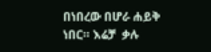በነበረው በሆራ ሐይቅ ነበር። እሬቻ  ቃሉ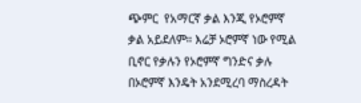ጭምር  የአማርኛ ቃል እንጂ የኦሮምኛ ቃል አይደለም። እሬቻ ኦሮምኛ ነው የሚል ቢኖር የቃሉን የኦሮምኛ ግንድና ቃሉ በኦሮምኛ እንዴት አንደሚረባ ማስረዳት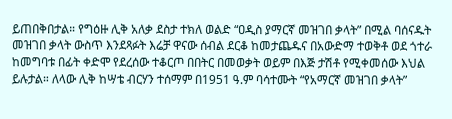ይጠበቅበታል። የግዕዙ ሊቅ አለቃ ደስታ ተክለ ወልድ “ዐዲስ ያማርኛ መዝገበ ቃላት” በሚል ባሰናዱት መዝገበ ቃላት ውስጥ እንደጻፉት እሬቻ ዋናው ሰብል ደርቆ ከመታጨዱና በአውድማ ተወቅቶ ወደ ጎተራ ከመግባቱ በፊት ቀድሞ የደረሰው ተቆርጦ በበትር በመወቃት ወይም በእጅ ታሽቶ የሚቀመሰው እህል ይሉታል። ለላው ሊቅ ከሣቴ ብርሃን ተሰማም በ1951 ዓ.ም ባሳተሙት “የአማርኛ መዝገበ ቃላት”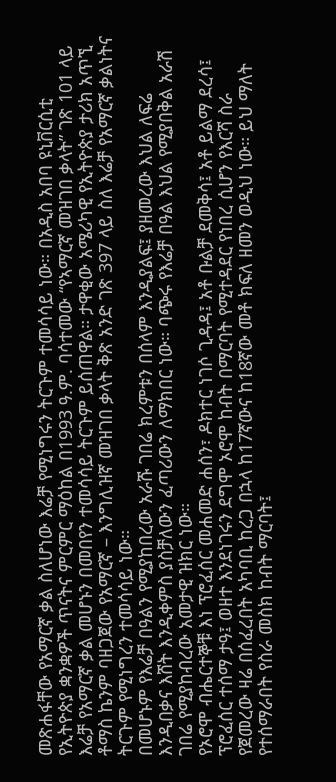መጽሐፋቸው የአማርኛ ቃል ስለሆነው እሬቻ የሚነግሩን ትርጉም ተመሳሳይ ነው። በአዲስ አበባ ዩኒቨርሲቲ የኢትዮጵያ ቋንቋዎች ጥናትና ምርምር ማዕከል በ1993 ዓ.ም. ባሳተመው “የኣማርኛ መዝገበ ቃላት” ገጽ 101 ላይ እሬቻ የአማርኛ ቃል መሆኑን በመበየን ተመሳሳይ ትርጉም ይሰጠዋል። ታዋቂው አሜሪካዊ የኢትዮጵያ ታሪክ አጥኚ ቶማስ ኬንም ባዘጋጀው የአማርኛ – እንግሊዝኛ መዝገበ ቃላት ቅጽ አንድ ገጽ 397 ላይ ስለ እሬቻ የአማርኛ ቃልነትና ትርጉም የሚነግረን ተመሳሳይ ነው።
በመሆኑም የእሬቻ በዓልን የሚያከበረው አራሹ ገበሬ ክረምቱን በሰላም እንዲያልፍ፤ ያዘመረው እህል ለፍሬ እንዲበቃና እሸት እንዲቀምስ ያስቻለውን ፈጣሪውን ለማክበር ነው። ባጭሩ የእሬቻ በዓል እህል የሚያበቅል አራሽ ገበሬ የሚያከብረው አመታዊ ዝክር ነው።
የኦሮሞ ብሔርተኞቹ እነ ፕሮፈሰር መሐመድ ሐሰን፣ ዶክተር ነገሶ ጊዳዳ፤ አቶ ቡልቻ ደመቅሳ፤ አቶ ይልማ ደረሳ፤ ፕሮፈሰር ተሰማ ታዓ፤ ወዘተ እንደነገሩን ደግሞ ኦሮሞ ከብት በማርባት የሚተዳደር የነበረ ሲሆን የእርሻ ስራ የጀመረው ዛሬ በሰፈረበት አካባቢ ከረጋ በኋላ ከ17ኛውና ከ18ኛው መቶ ክፍለ ዘመን ወዲህ ነው። ይህ ማለት የተሰማራበት የስራ መስክ ከብት ማርባት፤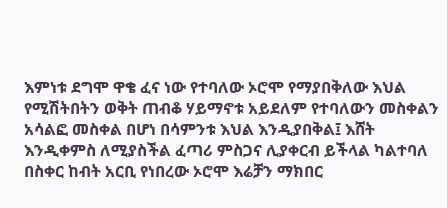እምነቱ ደግሞ ዋቄ ፈና ነው የተባለው ኦሮሞ የማያበቅለው እህል የሚሽትበትን ወቅት ጠብቆ ሃይማኖቱ አይደለም የተባለውን መስቀልን አሳልፎ መስቀል በሆነ በሳምንቱ እህል እንዲያበቅል፤ እሸት እንዲቀምስ ለሚያስችል ፈጣሪ ምስጋና ሊያቀርብ ይችላል ካልተባለ በስቀር ከብት አርቢ የነበረው ኦሮሞ እሬቻን ማክበር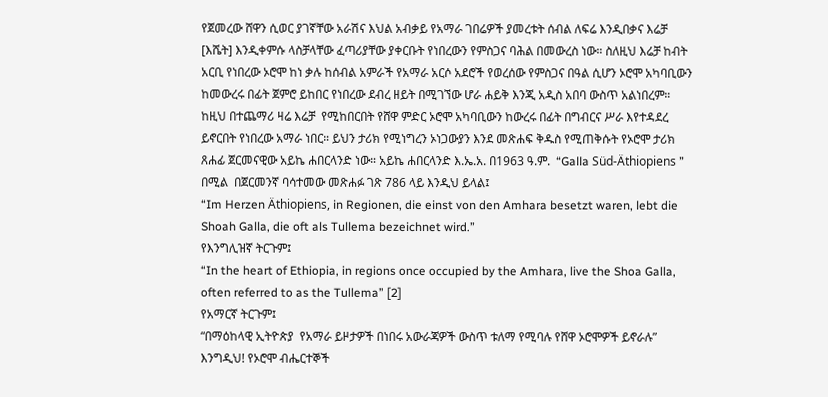የጀመረው ሸዋን ሲወር ያገኛቸው አራሽና እህል አብቃይ የአማራ ገበሬዎች ያመረቱት ሰብል ለፍሬ እንዲበቃና እሬቻ [እሼት] እንዲቀምሱ ላስቻላቸው ፈጣሪያቸው ያቀርቡት የነበረውን የምስጋና ባሕል በመውረስ ነው። ስለዚህ እሬቻ ከብት አርቢ የነበረው ኦሮሞ ከነ ቃሉ ከሰብል አምራች የአማራ አርሶ አደሮች የወረሰው የምስጋና በዓል ሲሆን ኦሮሞ አካባቢውን ከመውረሩ በፊት ጀምሮ ይከበር የነበረው ደብረ ዘይት በሚገኘው ሆራ ሐይቅ እንጂ አዲስ አበባ ውስጥ አልነበረም።
ከዚህ በተጨማሪ ዛሬ እሬቻ  የሚከበርበት የሸዋ ምድር ኦሮሞ አካባቢውን ከውረሩ በፊት በግብርና ሥራ እየተዳደረ ይኖርበት የነበረው አማራ ነበር። ይህን ታሪክ የሚነግረን ኦነጋውያን እንደ መጽሐፍ ቅዱስ የሚጠቅሱት የኦሮሞ ታሪክ ጸሐፊ ጀርመናዊው አይኬ ሐበርላንድ ነው። አይኬ ሐበርላንድ እ.ኤ.አ. በ1963 ዓ.ም.  “Galla Süd-Äthiopiens ”  በሚል  በጀርመንኛ ባሳተመው መጽሐፉ ገጽ 786 ላይ እንዲህ ይላል፤
“Im Herzen Äthiopiens, in Regionen, die einst von den Amhara besetzt waren, lebt die Shoah Galla, die oft als Tullema bezeichnet wird.”
የእንግሊዝኛ ትርጉም፤
“In the heart of Ethiopia, in regions once occupied by the Amhara, live the Shoa Galla, often referred to as the Tullema” [2]
የአማርኛ ትርጉም፤
“በማዕከላዊ ኢትዮጵያ  የአማራ ይዞታዎች በነበሩ አውራጃዎች ውስጥ ቱለማ የሚባሉ የሸዋ ኦሮሞዎች ይኖራሉ”
እንግዲህ! የኦሮሞ ብሔርተኞች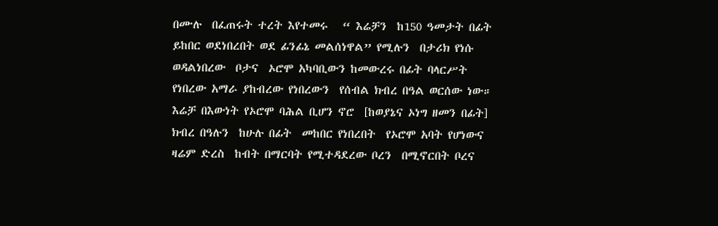በሙሉ  በፈጠሩት ተረት እየተመሩ   “ እሬቻን  ከ150 ዓመታት በፊት ይከበር ወደነበረበት ወደ ፊንፊኔ መልሰነዋል” የሚሉን  በታሪክ የነሱ ወዳልነበረው  ቦታና  ኦሮሞ አካባቢውን ከመውረሩ በፊት ባላርሥት የነበረው አማራ ያከብረው የነበረውን  የሰብል ክብረ በዓል ወርሰው ነው።  እሬቻ በእውነት የኦሮሞ ባሕል ቢሆን ኖሮ  [ከወያኔና ኦነግ ዘመን በፊት] ክብረ በዓሉን  ከሁሉ በፊት  መከበር የነበረበት  የኦሮሞ አባት የሆነውና ዛሬም ድረስ  ከብት በማርባት የሚተዳደረው ቦረን  በሚኖርበት ቦረና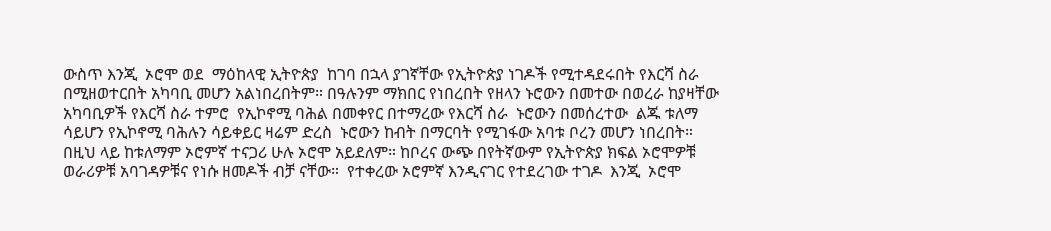ውስጥ እንጂ  ኦሮሞ ወደ  ማዕከላዊ ኢትዮጵያ  ከገባ በኋላ ያገኛቸው የኢትዮጵያ ነገዶች የሚተዳደሩበት የእርሻ ስራ በሚዘወተርበት አካባቢ መሆን አልነበረበትም። በዓሉንም ማክበር የነበረበት የዘላን ኑሮውን በመተው በወረራ ከያዛቸው አካባቢዎች የእርሻ ስራ ተምሮ  የኢኮኖሚ ባሕል በመቀየር በተማረው የእርሻ ስራ  ኑሮውን በመሰረተው  ልጁ ቱለማ ሳይሆን የኢኮኖሚ ባሕሉን ሳይቀይር ዛሬም ድረስ  ኑሮውን ከብት በማርባት የሚገፋው አባቱ ቦረን መሆን ነበረበት።
በዚህ ላይ ከቱለማም ኦሮምኛ ተናጋሪ ሁሉ ኦሮሞ አይደለም። ከቦረና ውጭ በየትኛውም የኢትዮጵያ ክፍል ኦሮሞዎቹ ወራሪዎቹ አባገዳዎቹና የነሱ ዘመዶች ብቻ ናቸው።  የተቀረው ኦሮምኛ እንዲናገር የተደረገው ተገዶ  እንጂ  ኦሮሞ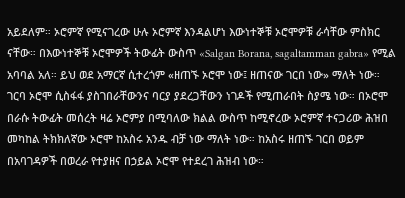አይደለም። ኦሮምኛ የሚናገረው ሁሉ ኦሮምኛ እንዳልሆነ እውነተኞቹ ኦሮሞዎቹ ራሳቸው ምስክር ናቸው። በእውነተኞቹ ኦሮሞዎች ትውፊት ውስጥ «Salgan Borana, sagaltamman gabra» የሚል አባባል አለ። ይህ ወደ አማርኛ ሲተረጎም «ዘጠኙ ኦሮሞ ነው፤ ዘጠናው ገርበ ነው» ማለት ነው። ገርባ ኦሮሞ ሲስፋፋ ያስገበራቸውንና ባርያ ያደረጋቸውን ነገዶች የሚጠራበት ስያሜ ነው። በኦሮሞ በራሱ ትውፊት መሰረት ዛሬ ኦሮምያ በሚባለው ክልል ውስጥ ከሚኖረው ኦሮምኛ ተናጋሪው ሕዝበ መካከል ትክክለኛው ኦሮሞ ከአስሩ አንዱ ብቻ ነው ማለት ነው። ከአስሩ ዘጠኙ ገርበ ወይም በአባገዳዎች በወረራ የተያዘና በኃይል ኦሮሞ የተደረገ ሕዝብ ነው።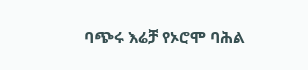ባጭሩ እሬቻ የኦሮሞ ባሕል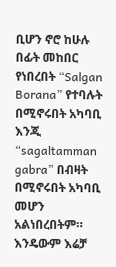ቢሆን ኖሮ ከሁሉ በፊት መከበር የነበረበት “Salgan Borana” የተባሉት በሚኖሩበት አካባቢ እንጂ “sagaltamman gabra” በብዛት በሚኖሩበት አካባቢ መሆን አልነበረበትም። እንዴውም እሬቻ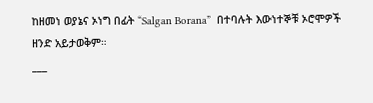ከዘመነ ወያኔና ኦነግ በፊት “Salgan Borana”  በተባሉት እውነተኞቹ ኦሮሞዎች ዘንድ አይታወቅም።
___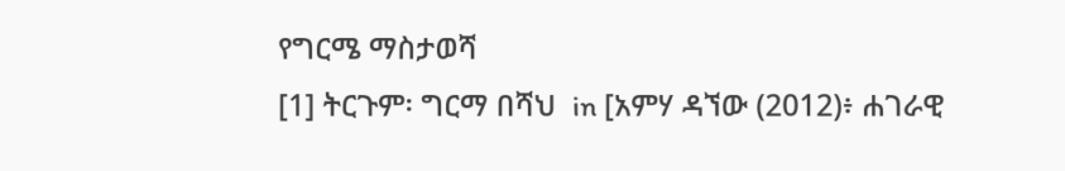የግርሜ ማስታወሻ
[1] ትርጉም፡ ግርማ በሻህ  in [አምሃ ዳኘው (2012)፥ ሐገራዊ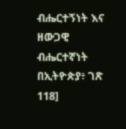ብሔርተኝነት እና ዘውጋዊ ብሔርተኛነት በኢትዮጵያ፥ ገጽ 118]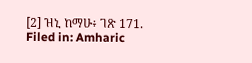[2] ዝኒ ከማሁ፥ ገጽ 171.
Filed in: Amharic